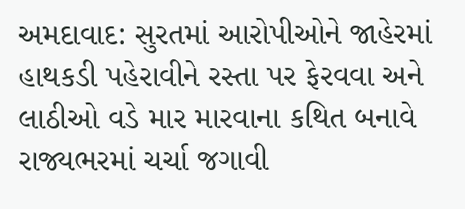અમદાવાદ: સુરતમાં આરોપીઓને જાહેરમાં હાથકડી પહેરાવીને રસ્તા પર ફેરવવા અને લાઠીઓ વડે માર મારવાના કથિત બનાવે રાજ્યભરમાં ચર્ચા જગાવી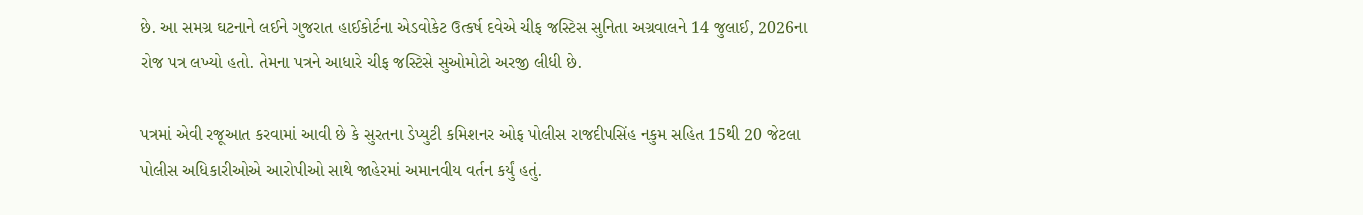છે. આ સમગ્ર ઘટનાને લઈને ગુજરાત હાઈકોર્ટના એડવોકેટ ઉત્કર્ષ દવેએ ચીફ જસ્ટિસ સુનિતા અગ્રવાલને 14 જુલાઈ, 2026ના રોજ પત્ર લખ્યો હતો. તેમના પત્રને આધારે ચીફ જસ્ટિસે સુઓમોટો અરજી લીધી છે.

પત્રમાં એવી રજૂઆત કરવામાં આવી છે કે સુરતના ડેપ્યુટી કમિશનર ઓફ પોલીસ રાજદીપસિંહ નકુમ સહિત 15થી 20 જેટલા પોલીસ અધિકારીઓએ આરોપીઓ સાથે જાહેરમાં અમાનવીય વર્તન કર્યું હતું.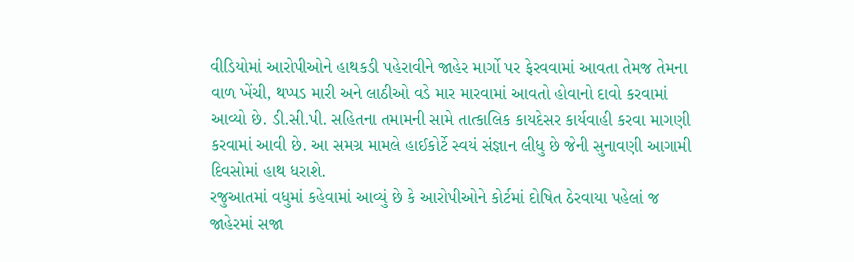વીડિયોમાં આરોપીઓને હાથકડી પહેરાવીને જાહેર માર્ગો પર ફેરવવામાં આવતા તેમજ તેમના વાળ ખેંચી, થપ્પડ મારી અને લાઠીઓ વડે માર મારવામાં આવતો હોવાનો દાવો કરવામાં આવ્યો છે. ડી.સી.પી. સહિતના તમામની સામે તાત્કાલિક કાયદેસર કાર્યવાહી કરવા માગણી કરવામાં આવી છે. આ સમગ્ર મામલે હાઈકોર્ટે સ્વયં સંજ્ઞાન લીધુ છે જેની સુનાવણી આગામી દિવસોમાં હાથ ધરાશે.
રજુઆતમાં વધુમાં કહેવામાં આવ્યું છે કે આરોપીઓને કોર્ટમાં દોષિત ઠેરવાયા પહેલાં જ જાહેરમાં સજા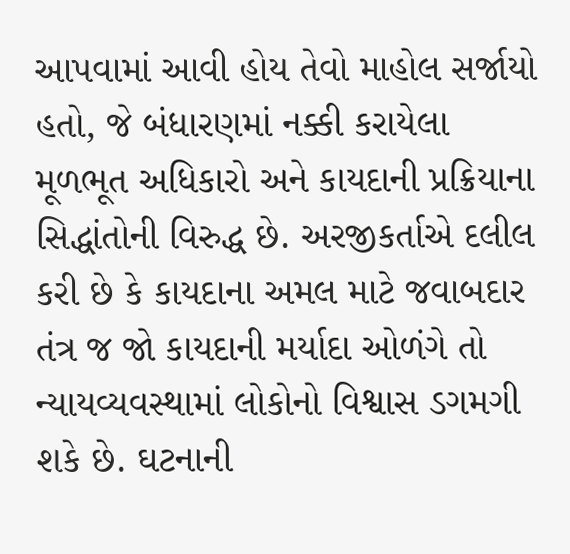આપવામાં આવી હોય તેવો માહોલ સર્જાયો હતો, જે બંધારણમાં નક્કી કરાયેલા મૂળભૂત અધિકારો અને કાયદાની પ્રક્રિયાના સિદ્ધાંતોની વિરુદ્ધ છે. અરજીકર્તાએ દલીલ કરી છે કે કાયદાના અમલ માટે જવાબદાર તંત્ર જ જો કાયદાની મર્યાદા ઓળંગે તો ન્યાયવ્યવસ્થામાં લોકોનો વિશ્વાસ ડગમગી શકે છે. ઘટનાની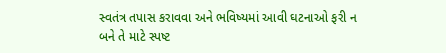સ્વતંત્ર તપાસ કરાવવા અને ભવિષ્યમાં આવી ઘટનાઓ ફરી ન બને તે માટે સ્પષ્ટ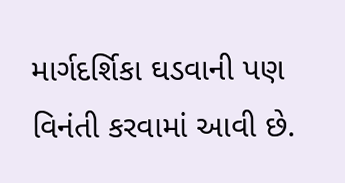માર્ગદર્શિકા ઘડવાની પણ વિનંતી કરવામાં આવી છે.